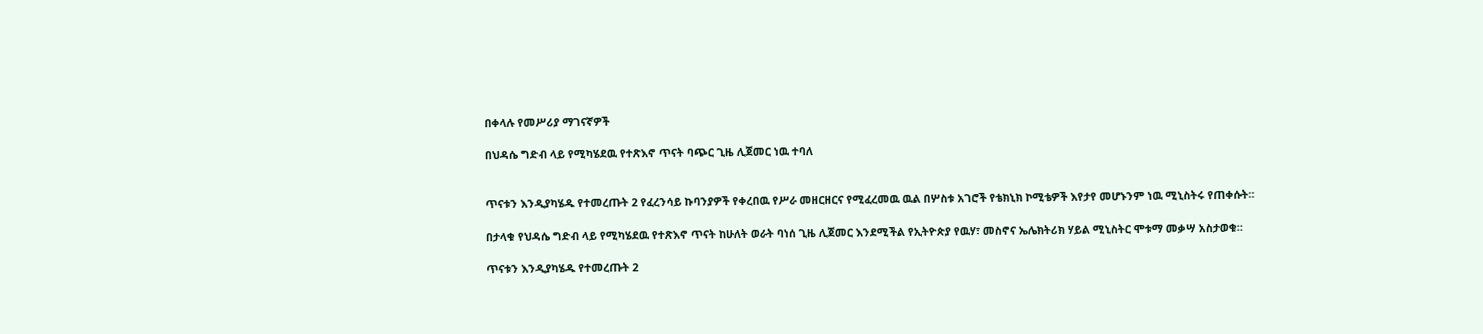በቀላሉ የመሥሪያ ማገናኛዎች

በህዳሴ ግድብ ላይ የሚካሄደዉ የተጽእኖ ጥናት ባጭር ጊዜ ሊጀመር ነዉ ተባለ


ጥናቱን እንዲያካሄዱ የተመረጡት 2 የፈረንሳይ ኩባንያዎች የቀረበዉ የሥራ መዘርዘርና የሚፈረመዉ ዉል በሦስቱ አገሮች የቴክኒክ ኮሚቴዎች እየታየ መሆኑንም ነዉ ሚኒስትሩ የጠቀሱት።

በታላቁ የህዳሴ ግድብ ላይ የሚካሄደዉ የተጽእኖ ጥናት ከሁለት ወራት ባነሰ ጊዜ ሊጀመር እንደሚችል የኢትዮጵያ የዉሃ፣ መስኖና ኤሌክትሪክ ሃይል ሚኒስትር ሞቱማ መቃሣ አስታወቁ።

ጥናቱን እንዲያካሄዱ የተመረጡት 2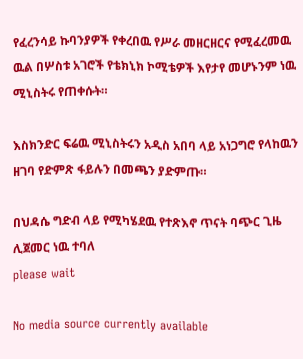የፈረንሳይ ኩባንያዎች የቀረበዉ የሥራ መዘርዘርና የሚፈረመዉ ዉል በሦስቱ አገሮች የቴክኒክ ኮሚቴዎች እየታየ መሆኑንም ነዉ ሚኒስትሩ የጠቀሱት።

እስክንድር ፍሬዉ ሚኒስትሩን አዲስ አበባ ላይ አነጋግሮ የላከዉን ዘገባ የድምጽ ፋይሉን በመጫን ያድምጡ።

በህዳሴ ግድብ ላይ የሚካሄደዉ የተጽእኖ ጥናት ባጭር ጊዜ ሊጀመር ነዉ ተባለ
please wait

No media source currently available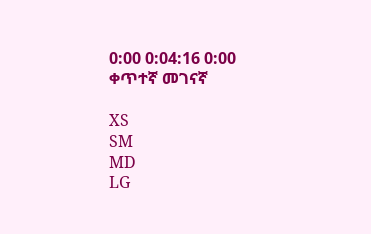0:00 0:04:16 0:00
ቀጥተኛ መገናኛ

XS
SM
MD
LG